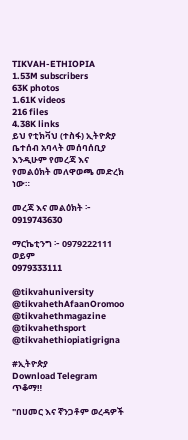TIKVAH-ETHIOPIA
1.53M subscribers
63K photos
1.61K videos
216 files
4.38K links
ይህ የቲክቫህ (ተስፋ) ኢትዮጵያ ቤተሰብ አባላት መሰባሰቢያ እንዲሁም የመረጃ እና የመልዕክት መለዋወጫ መድረክ ነው።

መረጃ እና መልዕክት ፦ 0919743630

ማርኬቲንግ ፦ 0979222111 ወይም
0979333111

@tikvahuniversity
@tikvahethAfaanOromoo
@tikvahethmagazine
@tikvahethsport
@tikvahethiopiatigrigna

#ኢትዮጵያ
Download Telegram
ጥቆማ‼

"በሀመር እና ኛንጋቶም ወረዳዎች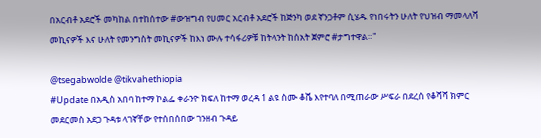በአርብቶ አደሮች መካከል በተከሰተው #ውዝግብ የሀመር አርብቶ አደሮች ከጅንካ ወደ ኛንጋቶም ሲሄዱ የነበሩትን ሁለት የህዝብ ማመላለሻ መኪናዎች እና ሁለት የመንግስት መኪናዎች ከእነ ሙሉ ተሳፋሪዎቹ ከትላንት ከሰአት ጀምሮ #ታግተዋል።"

@tsegabwolde @tikvahethiopia
#Update በአዲስ አበባ ከተማ ኮልፌ ቀራንዮ ክፍለ ከተማ ወረዳ 1 ልዩ ስሙ ቆሼ እየተባለ በሚጠራው ሥፍራ በደረሰ የቆሻሻ ክምር መደርመስ አደጋ ጉዳቱ ላገኛቸው የተሰበሰበው ገንዘብ ጉዳይ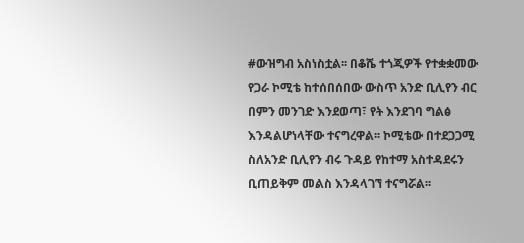#ውዝግብ አስነስቷል፡፡ በቆሼ ተጎጂዎች የተቋቋመው የጋራ ኮሚቴ ከተሰበሰበው ውስጥ አንድ ቢሊየን ብር በምን መንገድ እንደወጣ፣ የት እንደገባ ግልፅ እንዳልሆነላቸው ተናግረዋል፡፡ ኮሚቴው በተደጋጋሚ ስለአንድ ቢሊየን ብሩ ጉዳይ የከተማ አስተዳደሩን ቢጠይቅም መልስ እንዳላገኘ ተናግሯል፡፡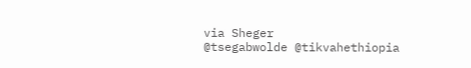via Sheger
@tsegabwolde @tikvahethiopia